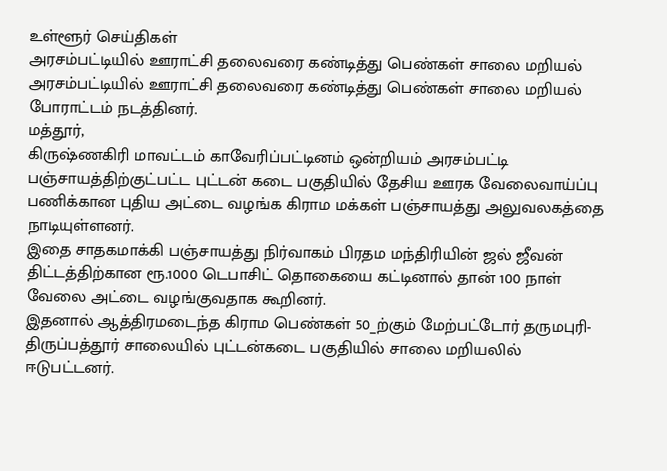உள்ளூர் செய்திகள்
அரசம்பட்டியில் ஊராட்சி தலைவரை கண்டித்து பெண்கள் சாலை மறியல்
அரசம்பட்டியில் ஊராட்சி தலைவரை கண்டித்து பெண்கள் சாலை மறியல் போராட்டம் நடத்தினர்.
மத்தூர்,
கிருஷ்ணகிரி மாவட்டம் காவேரிப்பட்டினம் ஒன்றியம் அரசம்பட்டி பஞ்சாயத்திற்குட்பட்ட புட்டன் கடை பகுதியில் தேசிய ஊரக வேலைவாய்ப்பு பணிக்கான புதிய அட்டை வழங்க கிராம மக்கள் பஞ்சாயத்து அலுவலகத்தை நாடியுள்ளனர்.
இதை சாதகமாக்கி பஞ்சாயத்து நிர்வாகம் பிரதம மந்திரியின் ஜல் ஜீவன் திட்டத்திற்கான ரூ.1000 டெபாசிட் தொகையை கட்டினால் தான் 100 நாள் வேலை அட்டை வழங்குவதாக கூறினர்.
இதனால் ஆத்திரமடைந்த கிராம பெண்கள் 50_ற்கும் மேற்பட்டோர் தருமபுரி-திருப்பத்தூர் சாலையில் புட்டன்கடை பகுதியில் சாலை மறியலில் ஈடுபட்டனர்.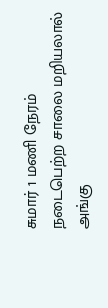சுமார் 1 மணி நேரம் நடைபெற்ற சாலை மறியலால் அங்கு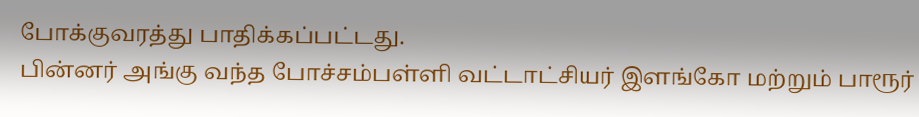போக்குவரத்து பாதிக்கப்பட்டது.
பின்னர் அங்கு வந்த போச்சம்பள்ளி வட்டாட்சியர் இளங்கோ மற்றும் பாரூர்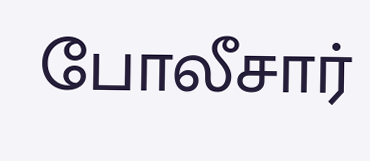போலீசார்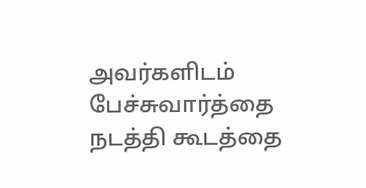அவர்களிடம் பேச்சுவார்த்தை நடத்தி கூடத்தை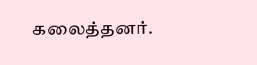கலைத்தனர்.